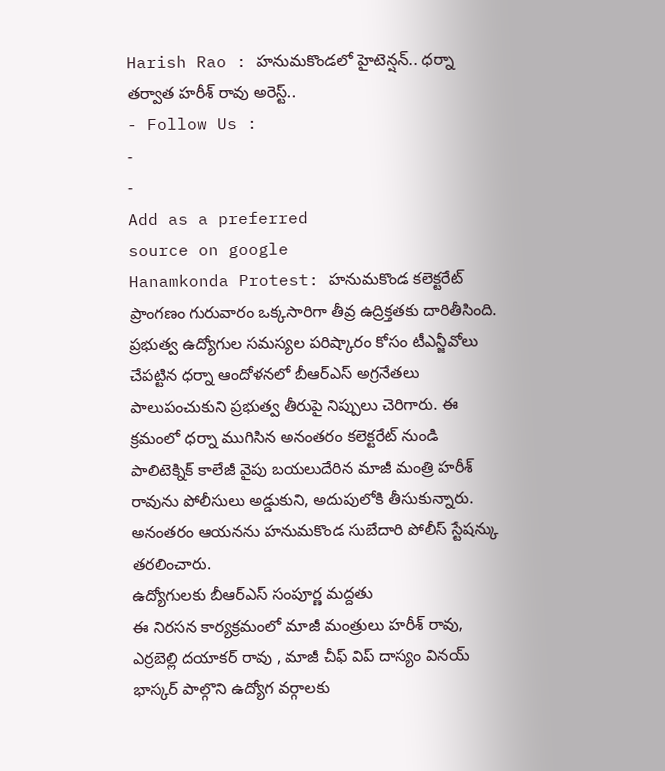Harish Rao : హనుమకొండలో హైటెన్షన్.. ధర్నా తర్వాత హరీశ్ రావు అరెస్ట్..
- Follow Us :
-
-
Add as a preferred
source on google
Hanamkonda Protest: హనుమకొండ కలెక్టరేట్ ప్రాంగణం గురువారం ఒక్కసారిగా తీవ్ర ఉద్రిక్తతకు దారితీసింది. ప్రభుత్వ ఉద్యోగుల సమస్యల పరిష్కారం కోసం టీఎన్జీవోలు చేపట్టిన ధర్నా ఆందోళనలో బీఆర్ఎస్ అగ్రనేతలు పాలుపంచుకుని ప్రభుత్వ తీరుపై నిప్పులు చెరిగారు. ఈ క్రమంలో ధర్నా ముగిసిన అనంతరం కలెక్టరేట్ నుండి పాలిటెక్నిక్ కాలేజీ వైపు బయలుదేరిన మాజీ మంత్రి హరీశ్ రావును పోలీసులు అడ్డుకుని, అదుపులోకి తీసుకున్నారు. అనంతరం ఆయనను హనుమకొండ సుబేదారి పోలీస్ స్టేషన్కు తరలించారు.
ఉద్యోగులకు బీఆర్ఎస్ సంపూర్ణ మద్దతు
ఈ నిరసన కార్యక్రమంలో మాజీ మంత్రులు హరీశ్ రావు, ఎర్రబెల్లి దయాకర్ రావు , మాజీ చీఫ్ విప్ దాస్యం వినయ్ భాస్కర్ పాల్గొని ఉద్యోగ వర్గాలకు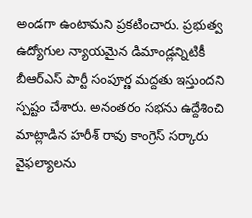అండగా ఉంటామని ప్రకటించారు. ప్రభుత్వ ఉద్యోగుల న్యాయమైన డిమాండ్లన్నిటికీ బీఆర్ఎస్ పార్టీ సంపూర్ణ మద్దతు ఇస్తుందని స్పష్టం చేశారు. అనంతరం సభను ఉద్దేశించి మాట్లాడిన హరీశ్ రావు కాంగ్రెస్ సర్కారు వైఫల్యాలను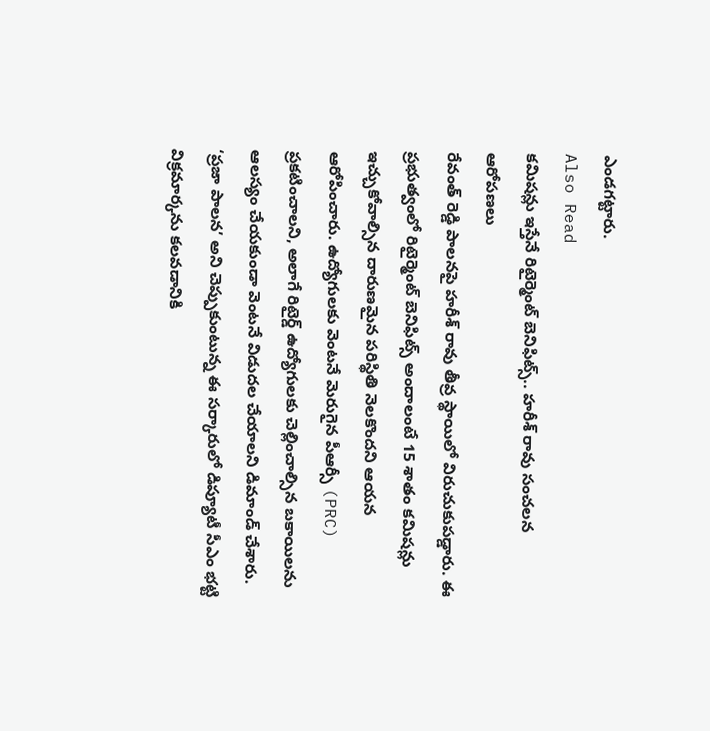ఎండగట్టారు.
Also Read
కమిషన్లు ఇస్తేనే రిటైర్మెంట్ బెనిఫిట్స్.. హరీశ్ రావు సంచలన ఆరోపణలు
రేవంత్ రెడ్డి పాలనపై హరీశ్ రావు తీవ్ర స్థాయిలో విరుచుకుపడ్డారు. ఈ ప్రభుత్వంలో రిటైర్మెంట్ బెనిఫిట్స్ అందాలంటే 15 శాతం కమిషన్లు ఇచ్చుకోవాల్సిన దారుణమైన పరిస్థితి నెలకొందని ఆయన ఆరోపించారు. ఉద్యోగులకు వెంటనే మెరుగైన పీఆర్సీ (PRC) ప్రకటించాలని, అలాగే రిటైర్డ్ ఉద్యోగులకు చెల్లించాల్సిన బకాయిలను ఆలస్యం చేయకుండా వెంటనే విడుదల చేయాలని డిమాండ్ చేశారు. ‘ప్రజా పాలన’ అని చెప్పుకుంటున్న ఈ సర్కారులో డిప్యూటీ సీఎం భట్టి విక్రమార్కను కలవడానికి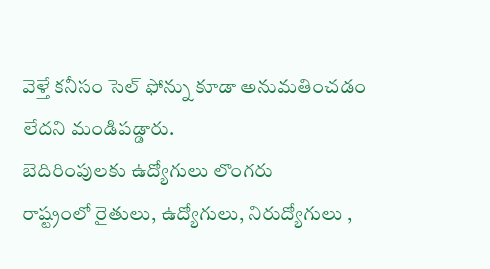వెళ్తే కనీసం సెల్ ఫోన్ను కూడా అనుమతించడం లేదని మండిపడ్డారు.
బెదిరింపులకు ఉద్యోగులు లొంగరు
రాష్ట్రంలో రైతులు, ఉద్యోగులు, నిరుద్యోగులు ,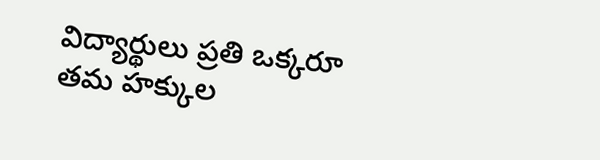విద్యార్థులు ప్రతి ఒక్కరూ తమ హక్కుల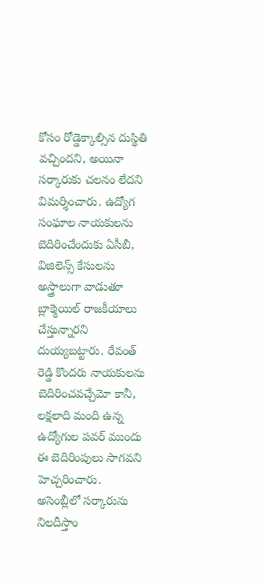కోసం రోడ్డెక్కాల్సిన దుస్థితి వచ్చిందని, అయినా సర్కారుకు చలనం లేదని విమర్శించారు. ఉద్యోగ సంఘాల నాయకులను బెదిరించేందుకు ఏసీబీ, విజిలెన్స్ కేసులను అస్త్రాలుగా వాడుతూ బ్లాక్మెయిల్ రాజకీయాలు చేస్తున్నారని దుయ్యబట్టారు. రేవంత్ రెడ్డి కొందరు నాయకులను బెదిరించవచ్చేమో కానీ, లక్షలాది మంది ఉన్న ఉద్యోగుల పవర్ ముందు ఈ బెదిరింపులు సాగవని హెచ్చరించారు.
అసెంబ్లీలో సర్కారును నిలదీస్తాం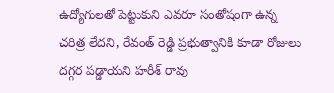ఉద్యోగులతో పెట్టుకుని ఎవరూ సంతోషంగా ఉన్న చరిత్ర లేదని, రేవంత్ రెడ్డి ప్రభుత్వానికి కూడా రోజులు దగ్గర పడ్డాయని హరీశ్ రావు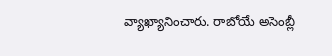వ్యాఖ్యానించారు. రాబోయే అసెంబ్లీ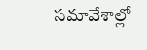సమావేశాల్లో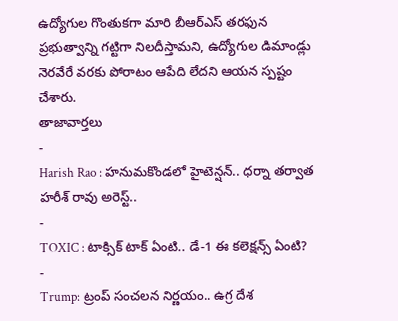ఉద్యోగుల గొంతుకగా మారి బీఆర్ఎస్ తరఫున ప్రభుత్వాన్ని గట్టిగా నిలదీస్తామని, ఉద్యోగుల డిమాండ్లు నెరవేరే వరకు పోరాటం ఆపేది లేదని ఆయన స్పష్టం చేశారు.
తాజావార్తలు
-
Harish Rao : హనుమకొండలో హైటెన్షన్.. ధర్నా తర్వాత హరీశ్ రావు అరెస్ట్..
-
TOXIC : టాక్సిక్ టాక్ ఏంటి.. డే-1 ఈ కలెక్షన్స్ ఏంటి?
-
Trump: ట్రంప్ సంచలన నిర్ణయం.. ఉగ్ర దేశ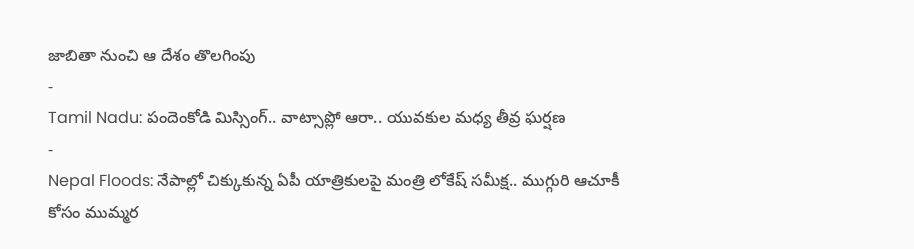జాబితా నుంచి ఆ దేశం తొలగింపు
-
Tamil Nadu: పందెంకోడి మిస్సింగ్.. వాట్సాప్లో ఆరా.. యువకుల మధ్య తీవ్ర ఘర్షణ
-
Nepal Floods: నేపాల్లో చిక్కుకున్న ఏపీ యాత్రికులపై మంత్రి లోకేష్ సమీక్ష.. ముగ్గురి ఆచూకీ కోసం ముమ్మర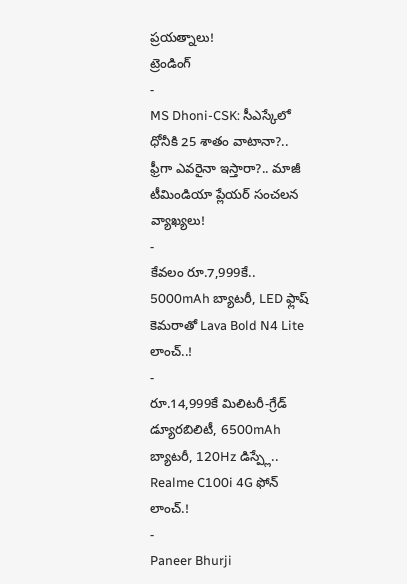ప్రయత్నాలు!
ట్రెండింగ్
-
MS Dhoni-CSK: సీఎస్కేలో ధోనీకి 25 శాతం వాటానా?.. ఫ్రీగా ఎవరైనా ఇస్తారా?.. మాజీ టీమిండియా ప్లేయర్ సంచలన వ్యాఖ్యలు!
-
కేవలం రూ.7,999కే.. 5000mAh బ్యాటరీ, LED ఫ్లాష్ కెమరాతో Lava Bold N4 Lite లాంచ్..!
-
రూ.14,999కే మిలిటరీ-గ్రేడ్ డ్యూరబిలిటీ, 6500mAh బ్యాటరీ, 120Hz డిస్ప్లే.. Realme C100i 4G ఫోన్ లాంచ్.!
-
Paneer Bhurji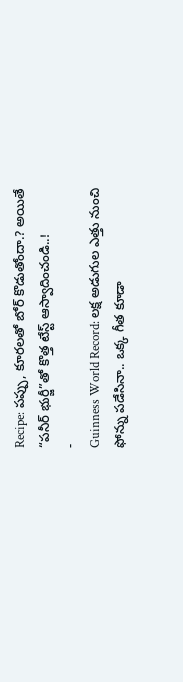Recipe: పప్పు, కూరలతో బోర్ కొడుతోందా.? అయితే “పనీర్ భుర్జీ”తో కొత్త టేస్ట్ ఆస్వాదించండి..!
-
Guinness World Record: లక్ష అడుగుల ఎత్తు నుంచి ఫోన్ను పడేసినా.. ఒక్క గీత కూడా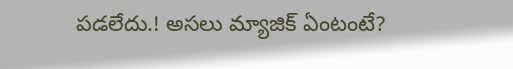పడలేదు.! అసలు మ్యాజిక్ ఏంటంటే?